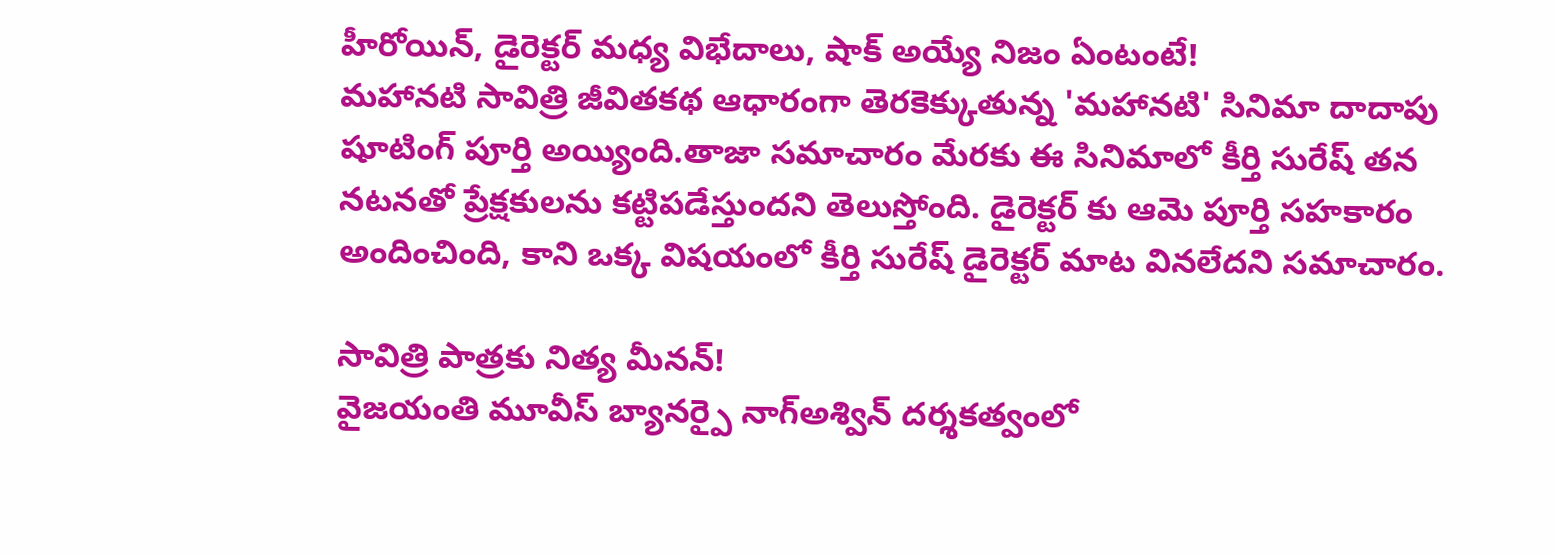హీరోయిన్, డైరెక్టర్ మధ్య విభేదాలు, షాక్ అయ్యే నిజం ఏంటంటే!
మహానటి సావిత్రి జీవితకథ ఆధారంగా తెరకెక్కుతున్న 'మహానటి' సినిమా దాదాపు షూటింగ్ పూర్తి అయ్యింది.తాజా సమాచారం మేరకు ఈ సినిమాలో కీర్తి సురేష్ తన నటనతో ప్రేక్షకులను కట్టిపడేస్తుందని తెలుస్తోంది. డైరెక్టర్ కు ఆమె పూర్తి సహకారం అందించింది, కాని ఒక్క విషయంలో కీర్తి సురేష్ డైరెక్టర్ మాట వినలేదని సమాచారం.

సావిత్రి పాత్రకు నిత్య మీనన్!
వైజయంతి మూవీస్ బ్యానర్పై నాగ్అశ్విన్ దర్శకత్వంలో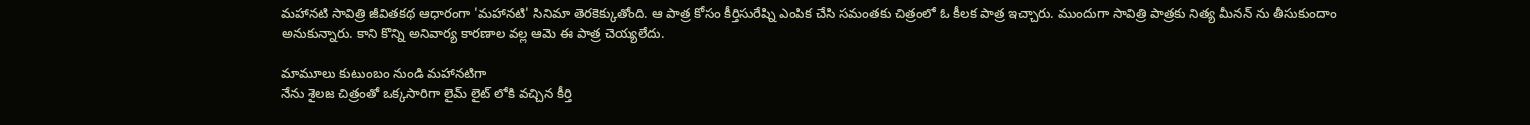మహానటి సావిత్రి జీవితకథ ఆధారంగా 'మహానటి' సినిమా తెరకెక్కుతోంది. ఆ పాత్ర కోసం కీర్తిసురేష్ని ఎంపిక చేసి సమంతకు చిత్రంలో ఓ కీలక పాత్ర ఇచ్చారు. ముందుగా సావిత్రి పాత్రకు నిత్య మీనన్ ను తీసుకుందాం అనుకున్నారు. కాని కొన్ని అనివార్య కారణాల వల్ల ఆమె ఈ పాత్ర చెయ్యలేదు.

మామూలు కుటుంబం నుండి మహానటిగా
నేను శైలజ చిత్రంతో ఒక్కసారిగా లైమ్ లైట్ లోకి వచ్చిన కీర్తి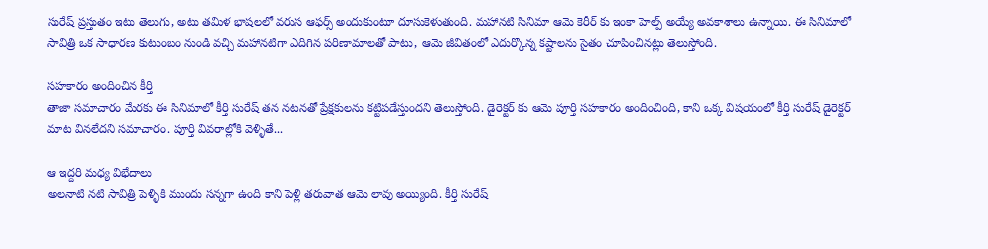సురేష్ ప్రస్తుతం ఇటు తెలుగు, అటు తమిళ భాషలలో వరుస ఆఫర్స్ అందుకుంటూ దూసుకెళుతుంది. మహానటి సినిమా ఆమె కెరీర్ కు ఇంకా హెల్ప్ అయ్యే అవకాశాలు ఉన్నాయి. ఈ సినిమాలో సావిత్రి ఒక సాధారణ కుటుంబం నుండి వచ్చి మహానటిగా ఎదిగిన పరిణామాలతో పాటు, ఆమె జీవితంలో ఎదుర్కొన్న కష్టాలను సైతం చూపించినట్లు తెలుస్తోంది.

సహకారం అందించిన కీర్తి
తాజా సమాచారం మేరకు ఈ సినిమాలో కీర్తి సురేష్ తన నటనతో ప్రేక్షకులను కట్టిపడేస్తుందని తెలుస్తోంది. డైరెక్టర్ కు ఆమె పూర్తి సహకారం అందించింది, కాని ఒక్క విషయంలో కీర్తి సురేష్ డైరెక్టర్ మాట వినలేదని సమాచారం. పూర్తి వివరాల్లోకి వెళ్ళితే...

ఆ ఇద్దరి మధ్య విభేదాలు
అలనాటి నటి సావిత్రి పెళ్ళికి ముందు సన్నగా ఉంది కాని పెళ్లి తరువాత ఆమె లావు అయ్యింది. కీర్తి సురేష్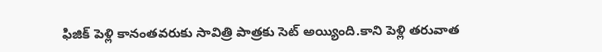ఫిజిక్ పెళ్లి కానంతవరుకు సావిత్రి పాత్రకు సెట్ అయ్యింది.కాని పెళ్లి తరువాత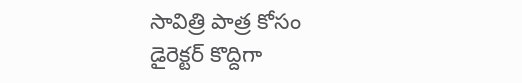సావిత్రి పాత్ర కోసం డైరెక్టర్ కొద్దిగా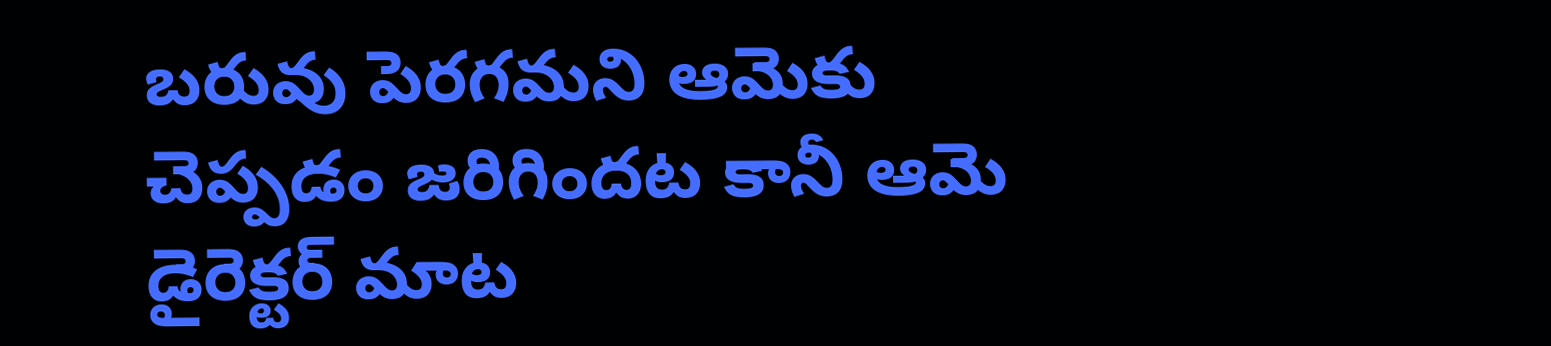బరువు పెరగమని ఆమెకు చెప్పడం జరిగిందట కానీ ఆమె డైరెక్టర్ మాట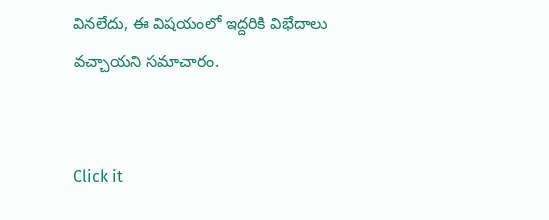వినలేదు, ఈ విషయంలో ఇద్దరికి విభేదాలు వచ్చాయని సమాచారం.


Click it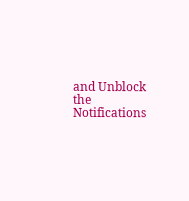and Unblock the Notifications